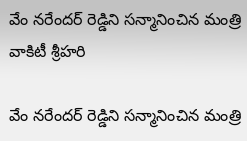వేం నరేందర్ రెడ్డిని సన్మానించిన మంత్రి వాకిటీ శ్రీహరి

వేం నరేందర్ రెడ్డిని సన్మానించిన మంత్రి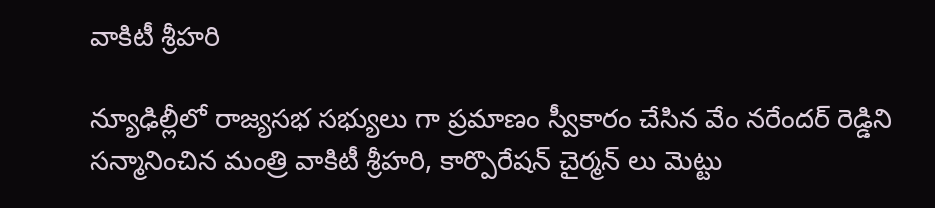వాకిటీ శ్రీహరి

న్యూఢిల్లీలో రాజ్యసభ సభ్యులు గా ప్రమాణం స్వీకారం చేసిన వేం నరేందర్ రెడ్డిని సన్మానించిన మంత్రి వాకిటీ శ్రీహరి, కార్పొరేషన్ చైర్మన్ లు మెట్టు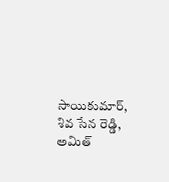సాయికుమార్, శివ సేన రెడ్డి, అమిత్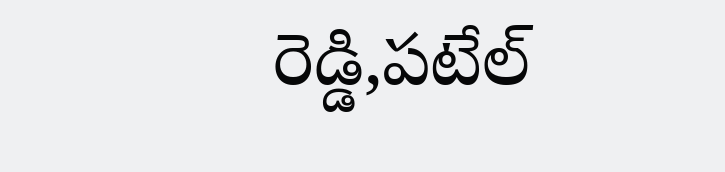రెడ్డి,పటేల్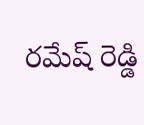రమేష్ రెడ్డి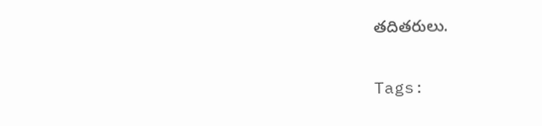తదితరులు.

Tags: